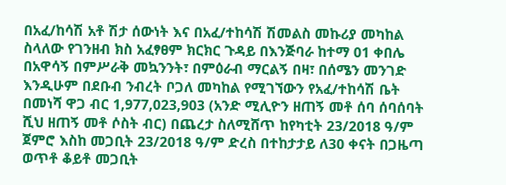በአፈ/ከሳሽ አቶ ሽታ ሰውነት እና በአፈ/ተከሳሽ ሽመልስ መኩሪያ መካከል ስላለው የገንዘብ ክስ አፈፃፀም ክርክር ጉዳይ በእንጅባራ ከተማ 01 ቀበሌ በአዋሳኝ በምሥራቅ መኳንንት፣ በምዕራብ ማርልኝ በዛ፣ በሰሜን መንገድ እንዲሁም በደቡብ ንብረት ቦጋለ መካከል የሚገኘውን የአፈ/ተከሳሽ ቤት በመነሻ ዋጋ ብር 1,977,023,903 (አንድ ሚሊዮን ዘጠኝ መቶ ሰባ ሰባሰባት ሺህ ዘጠኝ መቶ ሶስት ብር) በጨረታ ስለሚሸጥ ከየካቲት 23/2018 ዓ/ም ጀምሮ እስከ መጋቢት 23/2018 ዓ/ም ድረስ በተከታታይ ለ30 ቀናት በጋዜጣ ወጥቶ ቆይቶ መጋቢት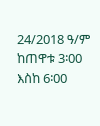24/2018 ዓ/ም ከጠዋቱ 3፡00 እስከ 6፡00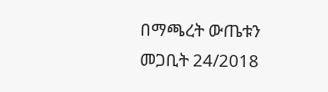በማጫረት ውጤቱን መጋቢት 24/2018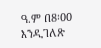ዓ.ም በ8፡00 እንዲገለጽ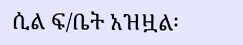ሲል ፍ/ቤት አዝዟል፡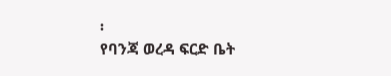፡
የባንጃ ወረዳ ፍርድ ቤት